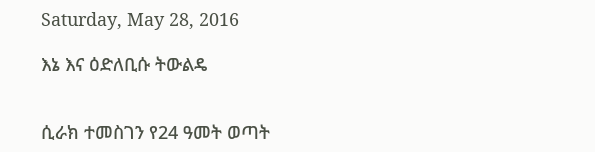Saturday, May 28, 2016

እኔ እና ዕድለቢሱ ትውልዴ


ሲራክ ተመስገን የ24 ዓመት ወጣት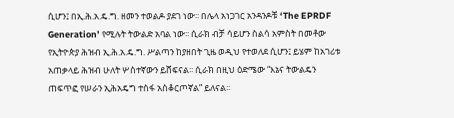ሲሆን፤ በኢ.ሕ.አ.ዴ.ግ. ዘመን ተወልዶ ያደገ ነው፡፡ በሌላ አነጋገር አንዳንዶቹ ‘The EPRDF Generation’ የሚሉት ትውልድ አባል ነው፡፡ ሲራክ ብቻ ሳይሆን ስልሳ አምስት በመቶው የኢትዮጵያ ሕዝብ ኢ.ሕ.አ.ዴ.ግ. ሥልጣን ከያዘበት ጊዜ ወዲህ የተወለደ ሲሆን፤ ይሄም ከአገሪቱ አጠቃላይ ሕዝብ ሁለት ሦስተኛውን ይሸፍናል፡፡ ሲራክ በዚህ ዕድሜው “እኔና ትውልዴን ጠፍጥፎ የሠራን ኢሕአዴግ ተስፋ አስቆርጦኛል” ይለናል፡፡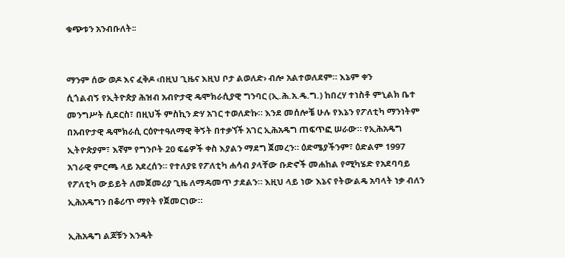ቁጭቱን አንብቡለት፡፡


ማንም ሰው ወዶ እና ፈቅዶ ‹በዚህ ጊዜና እዚህ ቦታ ልወለድ› ብሎ አልተወለደም። እኔም ቀን
ሲጎልብኝ የኢትዮጵያ ሕዝብ አብዮታዊ ዴሞክራሲያዊ ግንባር (ኢ.ሕ.አ.ዴ.ግ.) ከበረሃ ተነስቶ ምኒልክ ቤተ መንግሥት ሲደርስ፣ በዚህች ምስኪን ድሃ አገር ተወለድኩ። እንደ መሰሎቼ ሁሉ የእኔን የፖለቲካ ማንነትም በአብዮታዊ ዴሞክራሲ ርዕዮተዓለማዊ ቅኝት በተቃኘች አገር ኢሕአዴግ ጠፍጥፎ ሠራው። የኢሕአዴግ ኢትዮጵያም፣ እኛም የግንቦት 20 ፍሬዎች ቀስ እያልን ማደግ ጀመረን። ዕድሜያችንም፣ ዕድልም 1997 አገራዊ ምርጫ ላይ አደረሰን። የተለያዩ የፖለቲካ ሐሳብ ያላቸው ቡድኖች መሐከል የሚካሄድ የአደባባይ የፖለቲካ ውይይት ለመጀመሪያ ጊዜ ለማዳመጥ ታደልን። እዚህ ላይ ነው እኔና የትውልዴ አባላት ነቃ ብለን ኢሕአዴግን በቆሪጥ ማየት የጀመርነው።

ኢሕአዴግ ልጆቹን እንዴት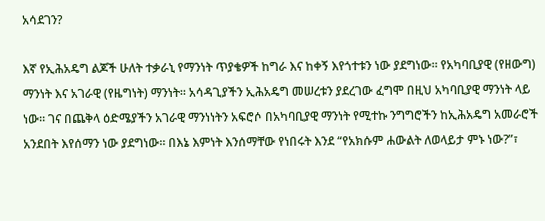አሳደገን?

እኛ የኢሕአዴግ ልጆች ሁለት ተቃራኒ የማንነት ጥያቄዎች ከግራ እና ከቀኝ እየጎተቱን ነው ያደግነው። የአካባቢያዊ (የዘውግ) ማንነት እና አገራዊ (የዜግነት) ማንነት። አሳዳጊያችን ኢሕአዴግ መሠረቱን ያደረገው ፈግሞ በዚህ አካባቢያዊ ማንነት ላይ ነው። ገና በጨቅላ ዕድሜያችን አገራዊ ማንነነትን አፍሮሶ በአካባቢያዊ ማንነት የሚተኩ ንግግሮችን ከኢሕአዴግ አመራሮች አንደበት እየሰማን ነው ያደግነው። በእኔ እምነት እንሰማቸው የነበሩት እንደ “የአክሱም ሐውልት ለወላይታ ምኑ ነው?”፣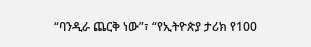“ባንዲራ ጨርቅ ነው”፣ “የኢትዮጵያ ታሪክ የ100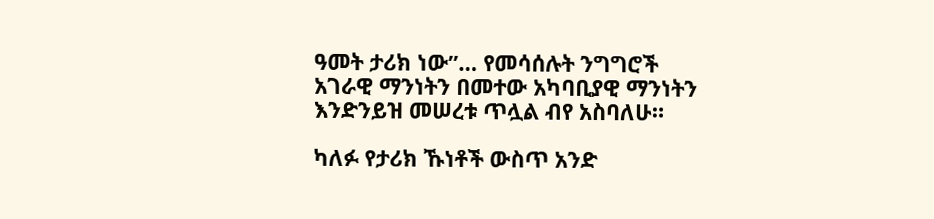ዓመት ታሪክ ነው”… የመሳሰሉት ንግግሮች አገራዊ ማንነትን በመተው አካባቢያዊ ማንነትን እንድንይዝ መሠረቱ ጥሏል ብየ አስባለሁ።

ካለፉ የታሪክ ኹነቶች ውስጥ አንድ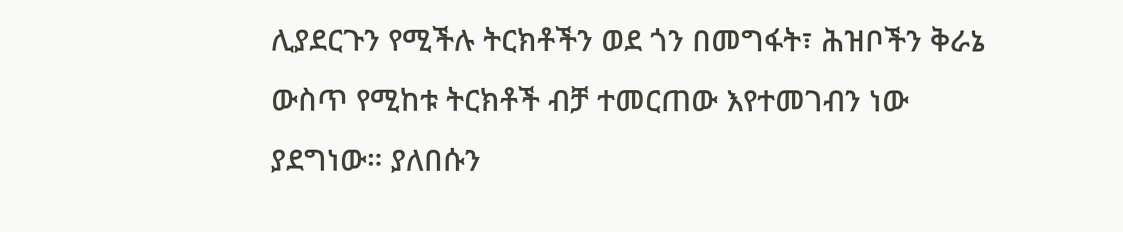ሊያደርጉን የሚችሉ ትርክቶችን ወደ ጎን በመግፋት፣ ሕዝቦችን ቅራኔ ውስጥ የሚከቱ ትርክቶች ብቻ ተመርጠው እየተመገብን ነው ያደግነው። ያለበሱን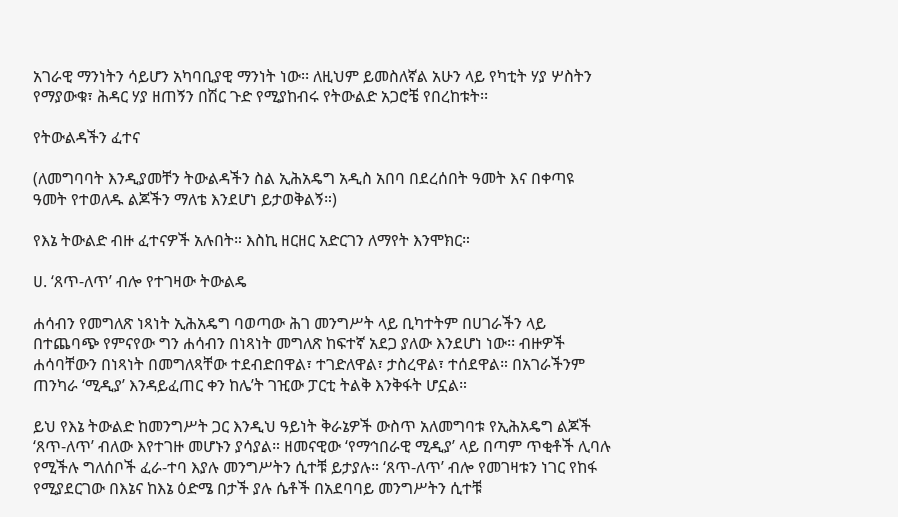አገራዊ ማንነትን ሳይሆን አካባቢያዊ ማንነት ነው፡፡ ለዚህም ይመስለኛል አሁን ላይ የካቲት ሃያ ሦስትን የማያውቁ፣ ሕዳር ሃያ ዘጠኝን በሽር ጉድ የሚያከብሩ የትውልድ አጋሮቼ የበረከቱት፡፡

የትውልዳችን ፈተና

(ለመግባባት እንዲያመቸን ትውልዳችን ስል ኢሕአዴግ አዲስ አበባ በደረሰበት ዓመት እና በቀጣዩ ዓመት የተወለዱ ልጆችን ማለቴ እንደሆነ ይታወቅልኝ።)

የእኔ ትውልድ ብዙ ፈተናዎች አሉበት። እስኪ ዘርዘር አድርገን ለማየት እንሞክር።

ሀ. ‘ጸጥ-ለጥ’ ብሎ የተገዛው ትውልዴ

ሐሳብን የመግለጽ ነጻነት ኢሕአዴግ ባወጣው ሕገ መንግሥት ላይ ቢካተትም በሀገራችን ላይ በተጨባጭ የምናየው ግን ሐሳብን በነጻነት መግለጽ ከፍተኛ አደጋ ያለው እንደሆነ ነው፡፡ ብዙዎች ሐሳባቸውን በነጻነት በመግለጻቸው ተደብድበዋል፣ ተገድለዋል፣ ታስረዋል፣ ተሰደዋል። በአገራችንም ጠንካራ ‘ሚዲያ’ እንዳይፈጠር ቀን ከሌ’ት ገዢው ፓርቲ ትልቅ እንቅፋት ሆኗል።

ይህ የእኔ ትውልድ ከመንግሥት ጋር እንዲህ ዓይነት ቅራኔዎች ውስጥ አለመግባቱ የኢሕአዴግ ልጆች ‘ጸጥ-ለጥ’ ብለው እየተገዙ መሆኑን ያሳያል። ዘመናዊው ‘የማኅበራዊ ሚዲያ’ ላይ በጣም ጥቂቶች ሊባሉ የሚችሉ ግለሰቦች ፈራ-ተባ እያሉ መንግሥትን ሲተቹ ይታያሉ። ‘ጸጥ-ለጥ’ ብሎ የመገዛቱን ነገር የከፋ የሚያደርገው በእኔና ከእኔ ዕድሜ በታች ያሉ ሴቶች በአደባባይ መንግሥትን ሲተቹ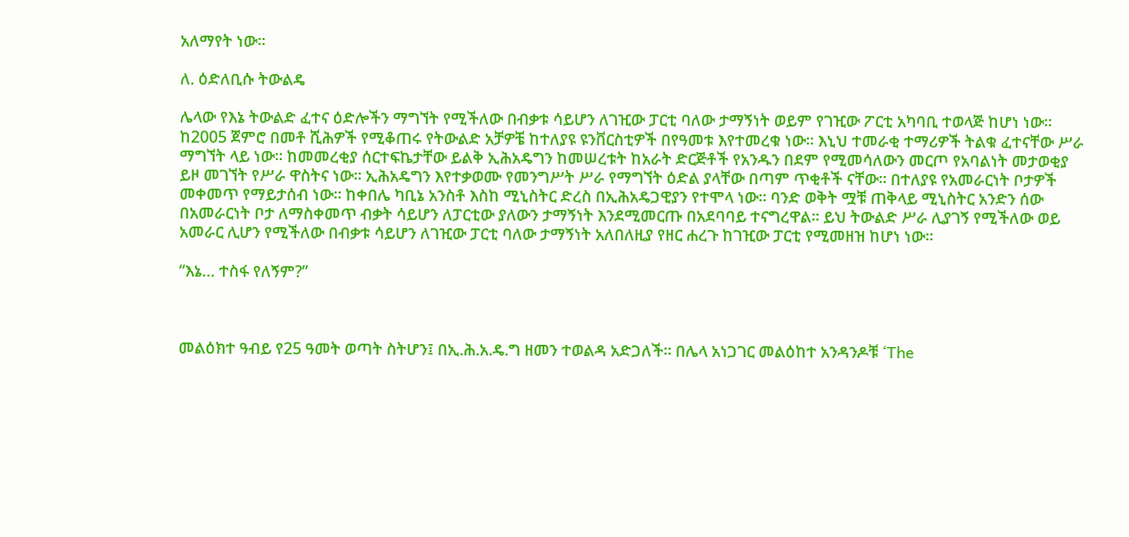አለማየት ነው።

ለ. ዕድለቢሱ ትውልዴ

ሌላው የእኔ ትውልድ ፈተና ዕድሎችን ማግኘት የሚችለው በብቃቱ ሳይሆን ለገዢው ፓርቲ ባለው ታማኝነት ወይም የገዢው ፖርቲ አካባቢ ተወላጅ ከሆነ ነው። ከ2005 ጀምሮ በመቶ ሺሕዎች የሚቆጠሩ የትውልድ አቻዎቼ ከተለያዩ ዩንቨርስቲዎች በየዓመቱ እየተመረቁ ነው። እኒህ ተመራቂ ተማሪዎች ትልቁ ፈተናቸው ሥራ ማግኘት ላይ ነው። ከመመረቂያ ሰርተፍኬታቸው ይልቅ ኢሕአዴግን ከመሠረቱት ከአራት ድርጅቶች የአንዱን በደም የሚመሳለውን መርጦ የአባልነት መታወቂያ ይዞ መገኘት የሥራ ዋስትና ነው። ኢሕአዴግን እየተቃወሙ የመንግሥት ሥራ የማግኘት ዕድል ያላቸው በጣም ጥቂቶች ናቸው። በተለያዩ የአመራርነት ቦታዎች መቀመጥ የማይታሰብ ነው። ከቀበሌ ካቢኔ አንስቶ እስከ ሚኒስትር ድረስ በኢሕአዴጋዊያን የተሞላ ነው። ባንድ ወቅት ሟቹ ጠቅላይ ሚኒስትር አንድን ሰው በአመራርነት ቦታ ለማስቀመጥ ብቃት ሳይሆን ለፓርቲው ያለውን ታማኝነት እንደሚመርጡ በአደባባይ ተናግረዋል። ይህ ትውልድ ሥራ ሊያገኝ የሚችለው ወይ አመራር ሊሆን የሚችለው በብቃቱ ሳይሆን ለገዢው ፓርቲ ባለው ታማኝነት አለበለዚያ የዘር ሐረጉ ከገዢው ፓርቲ የሚመዘዝ ከሆነ ነው።

“እኔ… ተስፋ የለኝም?”



መልዕክተ ዓብይ የ25 ዓመት ወጣት ስትሆን፤ በኢ.ሕ.አ.ዴ.ግ ዘመን ተወልዳ አድጋለች፡፡ በሌላ አነጋገር መልዕከተ አንዳንዶቹ ‘The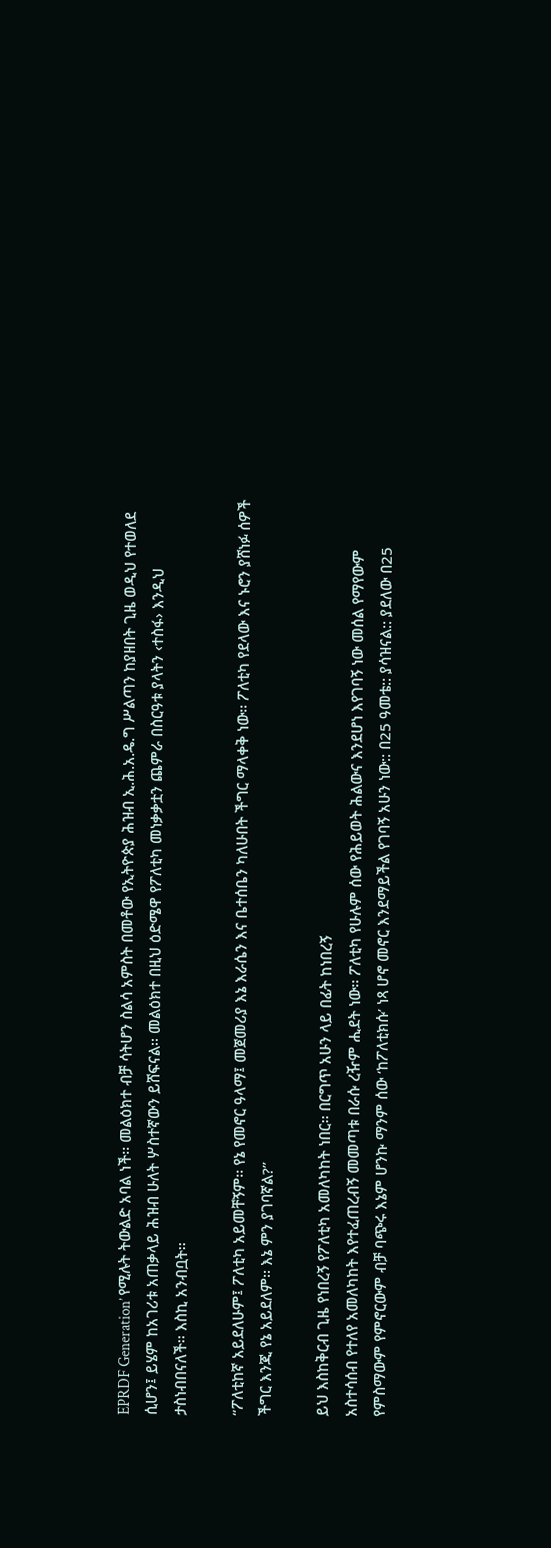EPRDF Generation’ የሚሉት ትውልድ አባል ነች፡፡ መልዕክተ ብቻ ሳትሆን ስልሳ አምስት በመቶው የኢትዮጵያ ሕዝብ ኢ.ሕ.አ.ዴ.ግ ሥልጣን ከያዘበት ጊዜ ወዲህ የተወለደ ሲሆን፤ ይሄም ከአገሪቱ አጠቃላይ ሕዝብ ሁለት ሦስተኛውን ይሸፍናል፡፡ መልዕክተ በዚህ ዕድሜዋ የፖለቲካ መነቃቃቷን ጨምራ በስርዓቱ ያላትን ‹ተስፋ› እንዲህ ታስነብበናለች፡፡ እስኪ አንብቧት፡፡

“ፖለቲከኛ አይደለሁም፤ ፖለቲካ አይመቸኝም፡፡ የኔ የመኖር ዓላማ፤ መጀመሪያ እኔ እራሴን እና ቤተሰቤን ካለሁበት ችግር ማላቀቅ ነው፡፡ ፖለቲካ የደላው እና ኑሮን ያሸነፉ ሰዎች ችግር እንጂ የኔ አይደለም፡፡ እኔ ምን ያገባኛል?”

ይህ እስከቅርብ ጊዜ የነበረኝ የፖለቲካ አመለካከት ነበር፡፡ በርግጥ አሁን ላይ በፊት ከነበረኝ
አስተሳሰብ የተለየ አመለካከት እየተፈጠረብኝ መመጣቱ በራሱ ረዥም ሒደት ነው፡፡ ፖለቲካ የሁሉም ሰው የሕይወት ሕልውና እንደሆነ እየገባኝ ነው መሰል የማየውም የምስማውም የምኖርውም ብቻ ባጭሩ እኔም ሆንኩ ማንም ሰው ‘ከፖለቲክሱ’ ነጻ ሆኖ መኖር እንደማይችል የገባኝ አሁን ነው:: በ25 ዓመቴ:: ያሳዝናል:: ያደለው በ25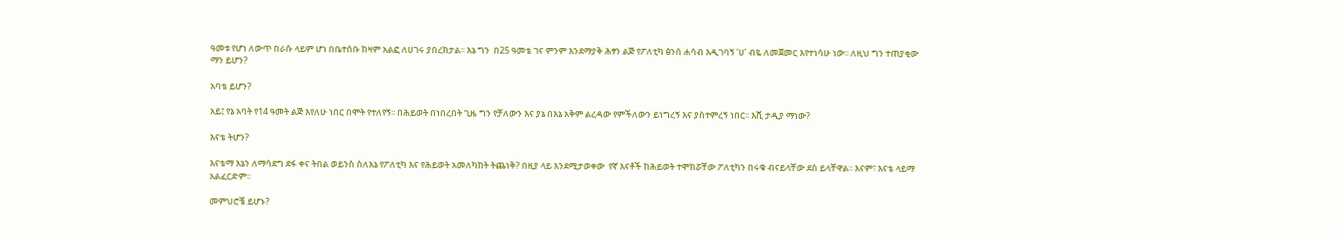ዓመቱ የሆነ ለውጥ በራሱ ላይም ሆነ በቤተሰቡ ከዛም አልፎ ለሀገሩ ያበረክታል፡፡ እኔ ግን  በ25 ዓመቴ ገና ምንም እንደማያቅ ሕፃን ልጅ የፖለቲካ ፅንሰ ሐሳብ እዲገባኝ ‘ሀ’ ብዬ ለመጀመር እየተነሳሁ ነው፡፡ ለዚህ ግን ተጠያቂው ማን ይሆን?

አባቴ ይሆን?

አይ፤ የኔ አባት የ14 ዓመት ልጅ እየለሁ ነበር በሞት የተለየኝ፡፡ በሕይወት በነበረበት ጊዜ ግን የቻለውን እና ያኔ በእኔ አቅም ልረዳው የምችለውን ይነግረኝ እና ያስተምረኝ ነበር፡፡ እሺ ታዲያ ማነው?

እናቴ ትሆን?

እናቴማ እኔን ለማሳደግ ደፋ ቀና ትበል ወይንስ ስለእኔ የፖለቲካ እና የሕይወት አመለካከት ትጨነቅ? በዚያ ላይ እንደሚታወቀው  የኛ እናቶች ከሕይወት ተሞክሯቸው ፖለቲካን በሩቁ ብናይላቸው ደስ ይላቸዋል፡፡ እናም፣ እናቴ ላይማ አልፈርድም፡፡

መምህሮቼ ይሆኑ?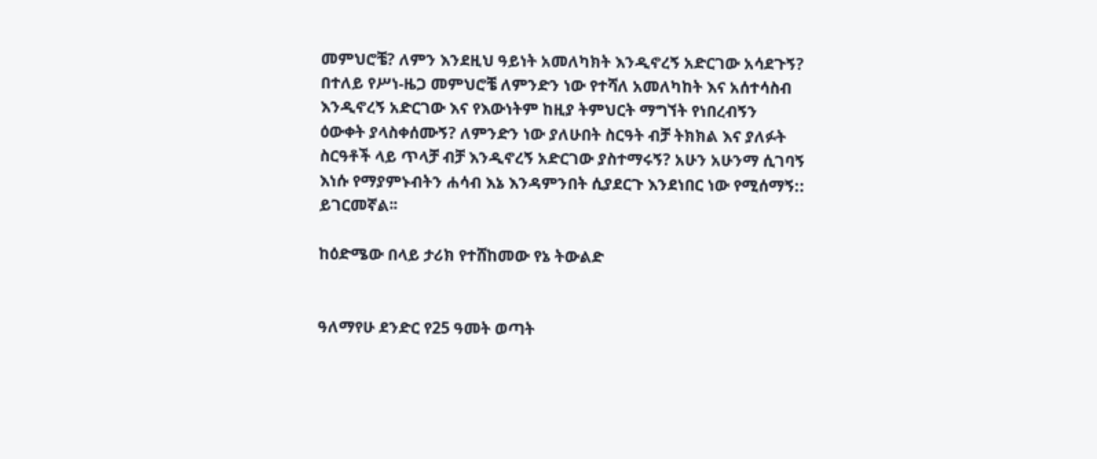መምህሮቼ? ለምን እንደዚህ ዓይነት አመለካክት እንዲኖረኝ አድርገው አሳደጉኝ? በተለይ የሥነ-ዜጋ መምህሮቼ ለምንድን ነው የተሻለ አመለካከት እና አሰተሳስብ እንዲኖረኝ አድርገው እና የእውነትም ከዚያ ትምህርት ማግኘት የነበረብኝን ዕውቀት ያላስቀሰሙኝ? ለምንድን ነው ያለሁበት ስርዓት ብቻ ትክክል እና ያለፉት ስርዓቶች ላይ ጥላቻ ብቻ እንዲኖረኝ አድርገው ያስተማሩኝ? አሁን አሁንማ ሲገባኝ እነሱ የማያምኑብትን ሐሳብ እኔ እንዳምንበት ሲያደርጉ እንደነበር ነው የሚሰማኝ:: ይገርመኛል፡፡

ከዕድሜው በላይ ታሪክ የተሸከመው የኔ ትውልድ


ዓለማየሁ ደንድር የ25 ዓመት ወጣት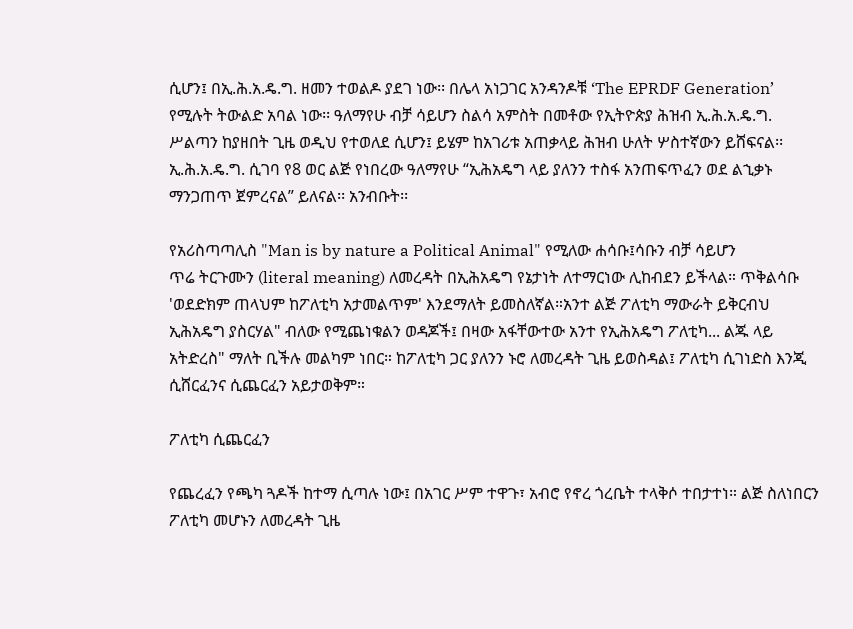ሲሆን፤ በኢ.ሕ.አ.ዴ.ግ. ዘመን ተወልዶ ያደገ ነው፡፡ በሌላ አነጋገር አንዳንዶቹ ‘The EPRDF Generation’ የሚሉት ትውልድ አባል ነው፡፡ ዓለማየሁ ብቻ ሳይሆን ስልሳ አምስት በመቶው የኢትዮጵያ ሕዝብ ኢ.ሕ.አ.ዴ.ግ. ሥልጣን ከያዘበት ጊዜ ወዲህ የተወለደ ሲሆን፤ ይሄም ከአገሪቱ አጠቃላይ ሕዝብ ሁለት ሦስተኛውን ይሸፍናል፡፡ ኢ.ሕ.አ.ዴ.ግ. ሲገባ የ8 ወር ልጅ የነበረው ዓለማየሁ “ኢሕአዴግ ላይ ያለንን ተስፋ አንጠፍጥፈን ወደ ልኂቃኑ ማንጋጠጥ ጀምረናል” ይለናል፡፡ አንብቡት፡፡

የአሪስጣጣሊስ "Man is by nature a Political Animal" የሚለው ሐሳቡ፤ሳቡን ብቻ ሳይሆን
ጥሬ ትርጉሙን (literal meaning) ለመረዳት በኢሕአዴግ የኔታነት ለተማርነው ሊከብደን ይችላል። ጥቅልሳቡ 'ወደድክም ጠላህም ከፖለቲካ አታመልጥም' እንደማለት ይመስለኛል።አንተ ልጅ ፖለቲካ ማውራት ይቅርብህ ኢሕአዴግ ያስርሃል" ብለው የሚጨነቁልን ወዳጆች፤ በዛው አፋቸውተው አንተ የኢሕአዴግ ፖለቲካ... ልጁ ላይ አትድረስ" ማለት ቢችሉ መልካም ነበር። ከፖለቲካ ጋር ያለንን ኑሮ ለመረዳት ጊዜ ይወስዳል፤ ፖለቲካ ሲገነድስ እንጂ ሲሸርፈንና ሲጨርፈን አይታወቅም።

ፖለቲካ ሲጨርፈን

የጨረፈን የጫካ ጓዶች ከተማ ሲጣሉ ነው፤ በአገር ሥም ተዋጉ፣ አብሮ የኖረ ጎረቤት ተላቅሶ ተበታተነ። ልጅ ስለነበርን ፖለቲካ መሆኑን ለመረዳት ጊዜ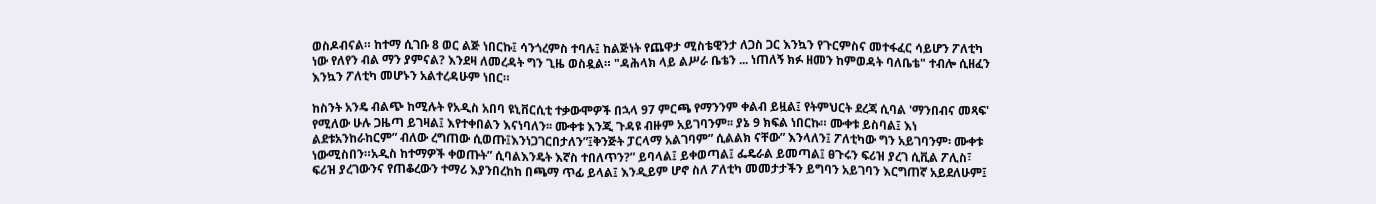ወስዶብናል። ከተማ ሲገቡ 8 ወር ልጅ ነበርኩ፤ ሳንጎረምስ ተባሉ፤ ከልጅነት የጨዋታ ሚስቴዊንታ ለጋስ ጋር እንኳን የጉርምስና መተፋፈር ሳይሆን ፖለቲካ ነው የለየን ብል ማን ያምናል? እንደዛ ለመረዳት ግን ጊዜ ወስዷል። "ዳሕላክ ላይ ልሥራ ቤቴን ... ነጠለኝ ክፉ ዘመን ከምወዳት ባለቤቴ" ተብሎ ሲዘፈን እንኳን ፖለቲካ መሆኑን አልተረዳሁም ነበር።

ከስንት አንዴ ብልጭ ከሚሉት የአዲስ አበባ ዩኒቨርሲቲ ተቃውሞዎች በኋላ 97 ምርጫ የማንንም ቀልብ ይዟል፤ የትምህርት ደረጃ ሲባል 'ማንበብና መጻፍ' የሚለው ሁሉ ጋዜጣ ይገዛል፤ እየተቀበልን እናነባለን፡፡ ሙቀቱ እንጂ ጉዳዩ ብዙም አይገባንም፡፡ ያኔ 9 ክፍል ነበርኩ። ሙቀቱ ይስባል፤ እነ ልደቱአንከራከርም” ብለው ረግጠው ሲወጡ፤እንነጋገርበታለን”፤ቅንጅት ፓርላማ አልገባም” ሲልልክ ናቸው” እንላለን፤ ፖለቲካው ግን አይገባንም፡ ሙቀቱ ነውሚስበን።አዲስ ከተማዎች ቀወጡት” ሲባልእንዴት እኛስ ተበለጥን?” ይባላል፤ ይቀወጣል፤ ፌዴራል ይመጣል፤ ፀጉሩን ፍሪዝ ያረገ ሲቪል ፖሊስ፣ ፍሪዝ ያረገውንና የጠቆረውን ተማሪ እያንበረከከ በጫማ ጥፊ ይላል፤ እንዲይም ሆኖ ስለ ፖለቲካ መመታታችን ይግባን አይገባን እርግጠኛ አይደለሁም፤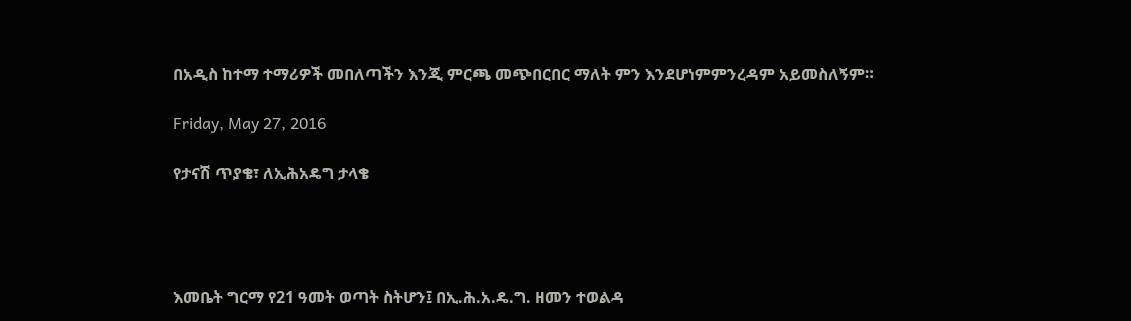በአዲስ ከተማ ተማሪዎች መበለጣችን እንጂ ምርጫ መጭበርበር ማለት ምን እንደሆነምምንረዳም አይመስለኝም።

Friday, May 27, 2016

የታናሽ ጥያቄ፣ ለኢሕአዴግ ታላቄ




እመቤት ግርማ የ21 ዓመት ወጣት ስትሆን፤ በኢ.ሕ.አ.ዴ.ግ. ዘመን ተወልዳ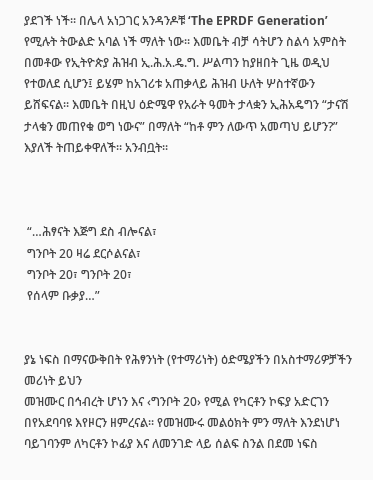ያደገች ነች፡፡ በሌላ አነጋገር አንዳንዶቹ ‘The EPRDF Generation’ የሚሉት ትውልድ አባል ነች ማለት ነው፡፡ እመቤት ብቻ ሳትሆን ስልሳ አምስት በመቶው የኢትዮጵያ ሕዝብ ኢ.ሕ.አ.ዴ.ግ. ሥልጣን ከያዘበት ጊዜ ወዲህ የተወለደ ሲሆን፤ ይሄም ከአገሪቱ አጠቃላይ ሕዝብ ሁለት ሦስተኛውን ይሸፍናል፡፡ እመቤት በዚህ ዕድሜዋ የአራት ዓመት ታላቋን ኢሕአዴግን “ታናሽ ታላቁን መጠየቁ ወግ ነውና” በማለት “ከቶ ምን ለውጥ አመጣህ ይሆን?” እያለች ትጠይቀዋለች፡፡ አንብቧት፡፡



 “…ሕፃናት እጅግ ደስ ብሎናል፣
 ግንቦት 20 ዛሬ ደርሶልናል፣
 ግንቦት 20፣ ግንቦት 20፣
 የሰላም ቡቃያ…”


ያኔ ነፍስ በማናውቅበት የሕፃንነት (የተማሪነት) ዕድሜያችን በአስተማሪዎቻችን መሪነት ይህን
መዝሙር በኅብረት ሆነን እና ‹ግንቦት 20› የሚል የካርቶን ኮፍያ አድርገን በየአደባባዩ እየዞርን ዘምረናል፡፡ የመዝሙሩ መልዕክት ምን ማለት እንደነሆነ ባይገባንም ለካርቶን ኮፊያ እና ለመንገድ ላይ ሰልፍ ስንል በደመ ነፍስ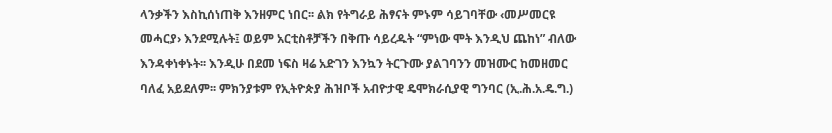ላንቃችን እስኪሰነጠቅ እንዘምር ነበር፡፡ ልክ የትግራይ ሕፃናት ምኑም ሳይገባቸው ‹መሥመርዩ መሓርያ› እንደሚሉት፤ ወይም አርቲስቶቻችን በቅጡ ሳይረዱት “ምነው ሞት እንዲህ ጨከነ” ብለው እንዳቀነቀኑት፡፡ እንዲሁ በደመ ነፍስ ዛሬ አድገን እንኳን ትርጉሙ ያልገባንን መዝሙር ከመዘመር ባለፈ አይደለም፡፡ ምክንያቱም የኢትዮጵያ ሕዝቦች አብዮታዊ ዴሞክራሲያዊ ግንባር (ኢ.ሕ.አ.ዴ.ግ.)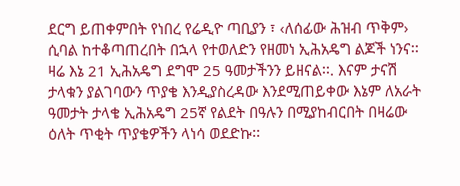ደርግ ይጠቀምበት የነበረ የሬዲዮ ጣቢያን ፣ ‹ለሰፊው ሕዝብ ጥቅም› ሲባል ከተቆጣጠረበት በኋላ የተወለድን የዘመነ ኢሕአዴግ ልጆች ነንና፡፡ ዛሬ እኔ 21 ኢሕአዴግ ደግሞ 25 ዓመታችንን ይዘናል፡፡. እናም ታናሽ ታላቁን ያልገባውን ጥያቄ እንዲያስረዳው እንደሚጠይቀው እኔም ለአራት ዓመታት ታላቄ ኢሕአዴግ 25ኛ የልደት በዓሉን በሚያከብርበት በዛሬው ዕለት ጥቂት ጥያቄዎችን ላነሳ ወደድኩ፡፡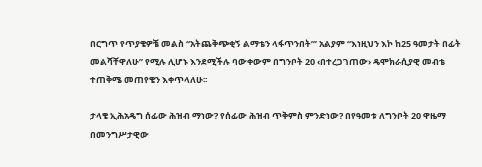በርግጥ የጥያቄዎቼ መልስ “አትጨቅጭቂኝ ልማቴን ላፋጥንበት”’ አልያም “እነዚህን እኮ ከ25 ዓመታት በፊት መልሻቸዋለሁ” የሚሉ ሊሆኑ እንደሚችሉ ባውቀውም በግንቦት 20 ‹በተረጋገጠው› ዴሞክራሲያዊ መብቴ ተጠቅሜ መጠየቄን እቀጥላለሁ፡፡

ታላቄ ኢሕአዴግ ሰፊው ሕዝብ ማነው? የሰፊው ሕዝብ ጥቅምስ ምንድነው? በየዓመቱ ለግንቦት 20 ዋዜማ በመንግሥታዊው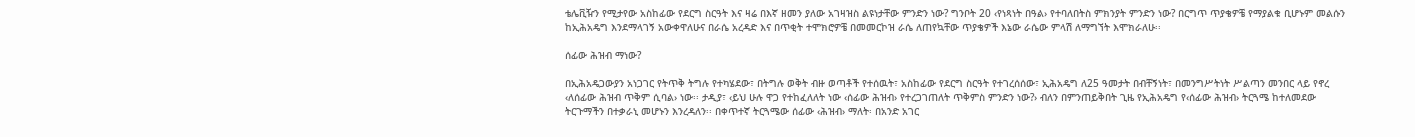ቴሌቪዥን የሚታየው አስከፊው የደርግ ስርዓት እና ዛሬ በእኛ ዘመን ያለው አገዛዝስ ልዩነታቸው ምንድን ነው? ግንቦት 20 ‹የነጻነት በዓል› የተባለበትስ ምክንያት ምንድን ነው? በርግጥ ጥያቄዎቼ የማያልቁ ቢሆኑም መልሱን ከኢሕአዴግ እንደማላገኝ አውቀዋለሁና በራሴ አረዳድ እና በጥቂት ተሞክሮዎቼ በመመርኮዝ ራሴ ለጠየኳቸው ጥያቄዎች እኔው ራሴው ምላሽ ለማግኘት እሞክራለሁ፡፡

ሰፊው ሕዝብ ማነው?

በኢሕአዴጋውያን አነጋገር የትጥቅ ትግሉ የተካሄደው፣ በትግሉ ወቅት ብዙ ወጣቶች የተሰዉት፣ አስከፊው የደርግ ስርዓት የተገረሰሰው፣ ኢሕአዴግ ለ25 ዓመታት በብቸኝነት፣ በመንግሥትነት ሥልጣን መንበር ላይ የኖረ ‹ለሰፊው ሕዝብ ጥቅም ሲባል› ነው፡፡ ታዲያ፣ ‹ይህ ሁሉ ዋጋ የተከፈለለት ነው ‹ሰፊው ሕዝብ› የተረጋገጠለት ጥቅምስ ምንድን ነው?› ብለን በምንጠይቅበት ጊዜ የኢሕአዴግ የ‹ሰፊው ሕዝብ› ትርጓሜ ከተለመደው  ትርጉማችን በተቃራኒ መሆኑን እንረዳለን፡፡ በቀጥተኛ ትርጓሜው ሰፊው ‹ሕዝብ› ማለት፡ በአንድ አገር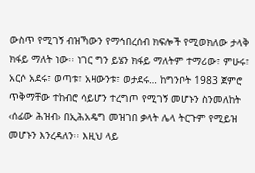ውስጥ የሚገኝ ብዝኻውን የማኅበረሰብ ክፍሎች የሚወክለው ታላቅ ክፋይ ማለት ነው፡፡ ነገር ግን ይሄን ክፋይ ማለትም ተማሪው፣ ምሁሩ፣ አርሶ አደሩ፣ ወጣቱ፣ አዛውንቱ፣ ወታደሩ… ከግንቦት 1983 ጀምሮ ጥቅማቸው ተከብሮ ሳይሆን ተረግጦ የሚገኝ መሆኑን ስንመለከት ‹ሰፊው ሕዝብ› በኢሕአዴግ መዝገበ ቃላት ሌላ ትርጉም የሚይዝ መሆኑን እንረዳለን፡፡ እዚህ ላይ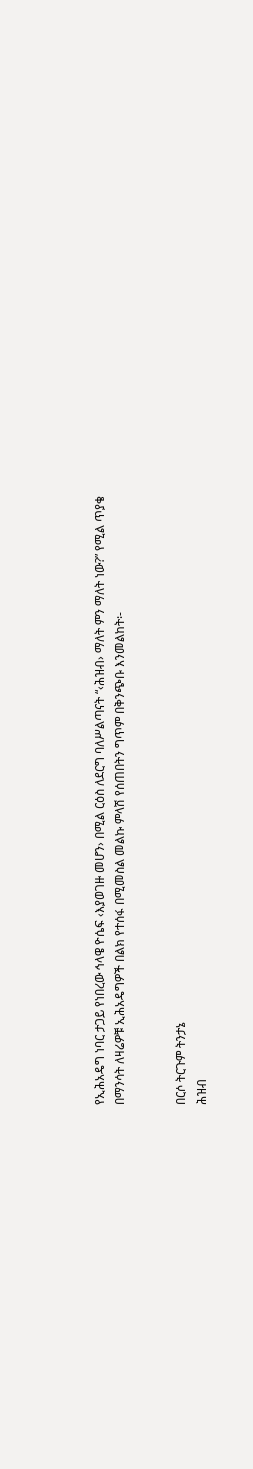የኢሕአዴግ ነባር ታጋይ የነበረው ኅላዌ ዮሴፍ ‹እያወገዙ መሆን› በሚል ርዕስ ለደርግ ባለሥልጣናት “‹ሕዝብ› ማለት ምን ማለት ነው?” የሚል ጥያቄ በማንሳት ለዛሬዎቹ ኢሕአዴግዎች በልክ የተሰፋ በሚመስል መልኩ ምላሽ የሰጠበትን ግጥም በቅንጭቡ እንመልከት፡-


በርሶ ትርጉም ትንታኔ
ሕዝብ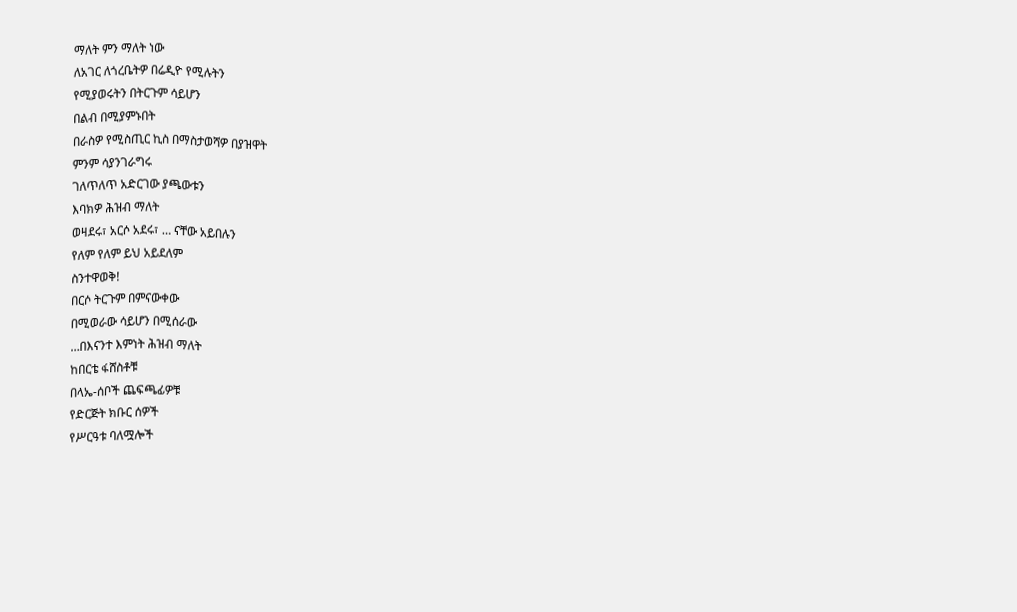ማለት ምን ማለት ነው
ለአገር ለጎረቤትዎ በሬዲዮ የሚሉትን
የሚያወሩትን በትርጉም ሳይሆን
በልብ በሚያምኑበት
በራስዎ የሚስጢር ኪስ በማስታወሻዎ በያዝዋት
ምንም ሳያንገራግሩ
ገለጥለጥ አድርገው ያጫውቱን
እባክዎ ሕዝብ ማለት
ወዛደሩ፣ አርሶ አደሩ፣ … ናቸው አይበሉን
የለም የለም ይህ አይደለም
ስንተዋወቅ!
በርሶ ትርጉም በምናውቀው
በሚወራው ሳይሆን በሚሰራው
…በእናንተ እምነት ሕዝብ ማለት
ከበርቴ ፋሸስቶቹ
በላኤ-ሰቦች ጨፍጫፊዎቹ
የድርጅት ክቡር ሰዎች
የሥርዓቱ ባለሟሎች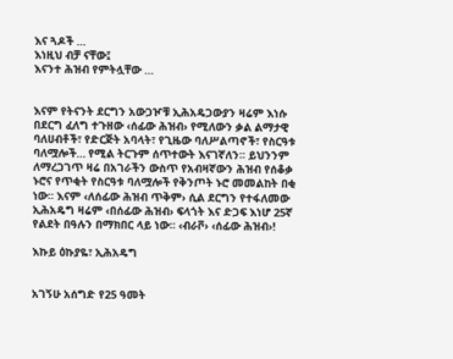እና ጓዶች …
እነዚህ ብቻ ናቸው፤
እናንተ ሕዝብ የምትሏቸው …


እናም የትናንት ደርግን አውጋዦቹ ኢሕአዴጋውያን ዛሬም እነሱ በደርግ ፈለግ ተጉዘው ‹ሰፊው ሕዝብ› የሚለውን ቃል ልማታዊ ባለሀብቶች፣ የድርጅት አባላት፣ የጊዜው ባለሥልጣኖች፣ የስርዓቱ ባለሟሎች… የሚል ትርጉም ሰጥተውት እናገኛለን፡፡ ይህንንም ለማረጋገጥ ዛሬ በአገራችን ውስጥ የአብዛኛውን ሕዝብ የሰቆቃ ኑሮና የጥቂት የስርዓቱ ባለሟሎች የቅንጦት ኑሮ መመልከት በቂ ነው፡፡ እናም ‹ለሰፊው ሕዝብ ጥቅም› ሲል ደርግን የተፋለመው ኢሕአዴግ ዛሬም ‹በሰፊው ሕዝብ› ፍላጎት እና ድጋፍ እነሆ 25ኛ የልደት በዓሉን በማክበር ላይ ነው፡፡ ‹ብራቮ› ‹ሰፊው ሕዝብ›!

እኩይ ዕኩያዬ፣ ኢሕአዴግ


አገኝሁ አሰግድ የ25 ዓመት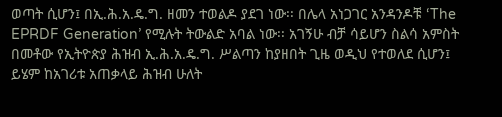ወጣት ሲሆን፤ በኢ.ሕ.አ.ዴ.ግ. ዘመን ተወልዶ ያደገ ነው፡፡ በሌላ አነጋገር አንዳንዶቹ ‘The EPRDF Generation’ የሚሉት ትውልድ አባል ነው፡፡ አገኝሁ ብቻ ሳይሆን ስልሳ አምስት በመቶው የኢትዮጵያ ሕዝብ ኢ.ሕ.አ.ዴ.ግ. ሥልጣን ከያዘበት ጊዜ ወዲህ የተወለደ ሲሆን፤ ይሄም ከአገሪቱ አጠቃላይ ሕዝብ ሁለት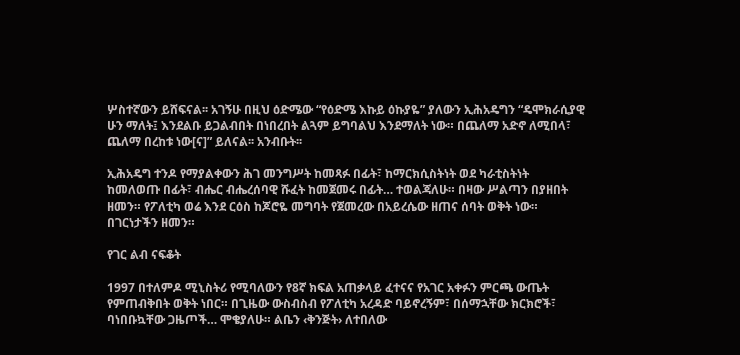ሦስተኛውን ይሸፍናል፡፡ አገኝሁ በዚህ ዕድሜው “የዕድሜ እኩይ ዕኩያዬ” ያለውን ኢሕአዴግን “ዴሞክራሲያዊ ሁን ማለት፤ እንደልቡ ይጋልብበት በነበረበት ልጓም ይግባልህ እንደማለት ነው። በጨለማ አድኖ ለሚበላ፣ ጨለማ በረከቱ ነው[ና]” ይለናል፡፡ አንብቡት፡፡

ኢሕአዴግ ተንዶ የማያልቀውን ሕገ መንግሥት ከመጻፉ በፊት፣ ከማርክሲስትነት ወደ ካራቲስትነት
ከመለወጡ በፊት፣ ብሔር ብሔረሰባዊ ሹፈት ከመጀመሩ በፊት… ተወልጃለሁ። በዛው ሥልጣን በያዘበት ዘመን። የፖለቲካ ወሬ እንደ ርዕስ ከጆሮዬ መግባት የጀመረው በአይረሴው ዘጠና ሰባት ወቅት ነው። በገርነታችን ዘመን።

የገር ልብ ናፍቆት

1997 በተለምዶ ሚኒስትሪ የሚባለውን የ8ኛ ክፍል አጠቃላይ ፈተናና የአገር አቀፉን ምርጫ ውጤት የምጠብቅበት ወቅት ነበር። በጊዜው ውስብስብ የፖለቲካ አረዳድ ባይኖረኝም፣ በሰማኋቸው ክርክሮች፣ ባነበቡኳቸው ጋዜጦች… ሞቄያለሁ። ልቤን ‹ቅንጅት› ለተበለው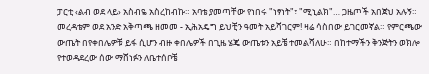ፓርቲ ‹ልብ ወደ ላይ› አስብዬ አስረከብኩ። አባቴ ያመጣቸው የነበሩ "ነፃነት"፣ "ሚኒልክ"… ጋዜጦች አበጀህ አሉኝ። መረዳቴም ወደ አንድ አቅጣጫ ዘመመ - ኢሕአዴግ ይህቺን ዓመት አይሻገርም! ዛሬ ሳስበው ይገርመኛል። የምርጫው ውጤት በየቀበሌዎቹ ይፋ ሲሆን ብዙ ቀበሌዎች በጊዜ ሄጄ ውጤቱን አይቼ ተመልሻለሁ። በከተማችን ቅንጅትን ወክሎ የተወዳደረው ሰው ማሸነፉን ለቤተሰቦቼ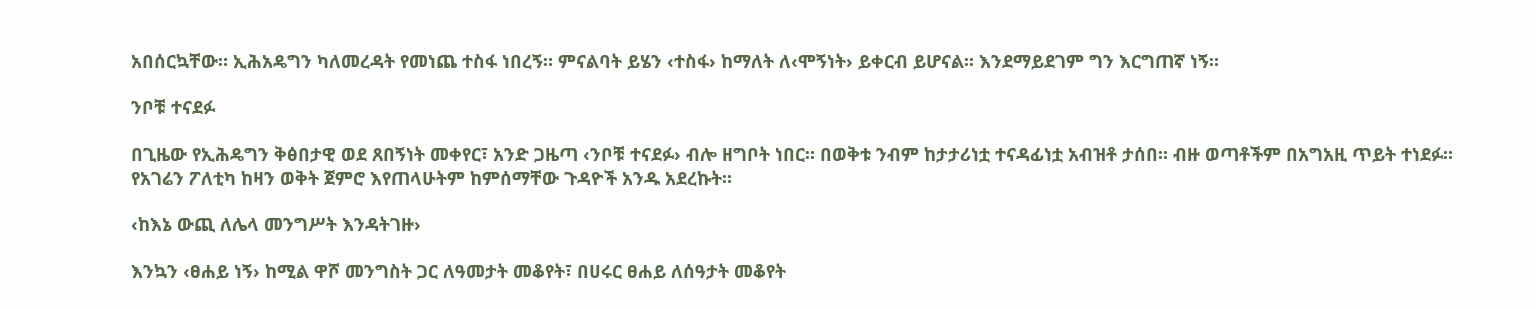አበሰርኳቸው። ኢሕአዴግን ካለመረዳት የመነጨ ተስፋ ነበረኝ። ምናልባት ይሄን ‹ተስፋ› ከማለት ለ‹ሞኝነት› ይቀርብ ይሆናል። እንደማይደገም ግን እርግጠኛ ነኝ።

ንቦቹ ተናደፉ

በጊዜው የኢሕዴግን ቅፅበታዊ ወደ ጸበኝነት መቀየር፣ አንድ ጋዜጣ ‹ንቦቹ ተናደፉ› ብሎ ዘግቦት ነበር። በወቅቱ ንብም ከታታሪነቷ ተናዳፊነቷ አብዝቶ ታሰበ። ብዙ ወጣቶችም በአግአዚ ጥይት ተነደፉ። የአገሬን ፖለቲካ ከዛን ወቅት ጀምሮ እየጠላሁትም ከምሰማቸው ጉዳዮች አንዱ አደረኩት።

‹ከእኔ ውጪ ለሌላ መንግሥት እንዳትገዙ›

እንኳን ‹ፀሐይ ነኝ› ከሚል ዋሾ መንግስት ጋር ለዓመታት መቆየት፣ በሀሩር ፀሐይ ለሰዓታት መቆየት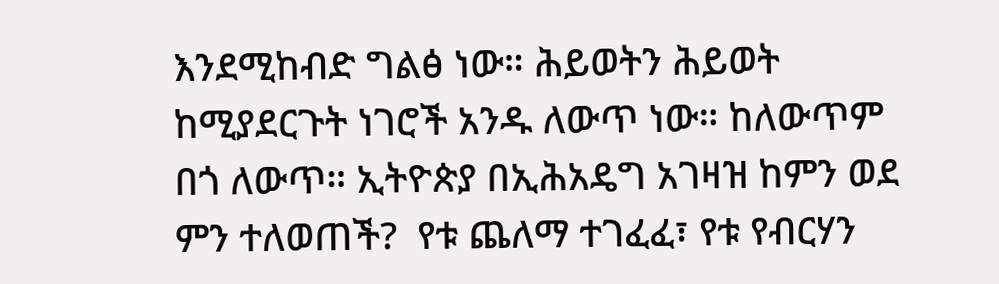እንደሚከብድ ግልፅ ነው። ሕይወትን ሕይወት ከሚያደርጉት ነገሮች አንዱ ለውጥ ነው። ከለውጥም በጎ ለውጥ። ኢትዮጵያ በኢሕአዴግ አገዛዝ ከምን ወደ ምን ተለወጠች?  የቱ ጨለማ ተገፈፈ፣ የቱ የብርሃን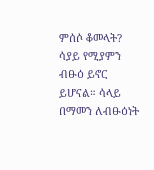ምሰሶ ቆመላት? ሳያይ የሚያምን ብፁዕ ይኖር ይሆናል። ሳላይ በማመን ለብፁዕነት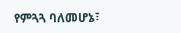የምጓጓ ባለመሆኔ፣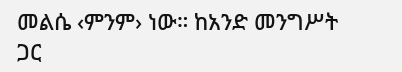መልሴ ‹ምንም› ነው። ከአንድ መንግሥት ጋር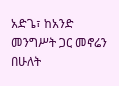አድጌ፣ ከአንድ መንግሥት ጋር መኖሬን በሁለት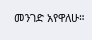መንገድ አየዋለሁ።